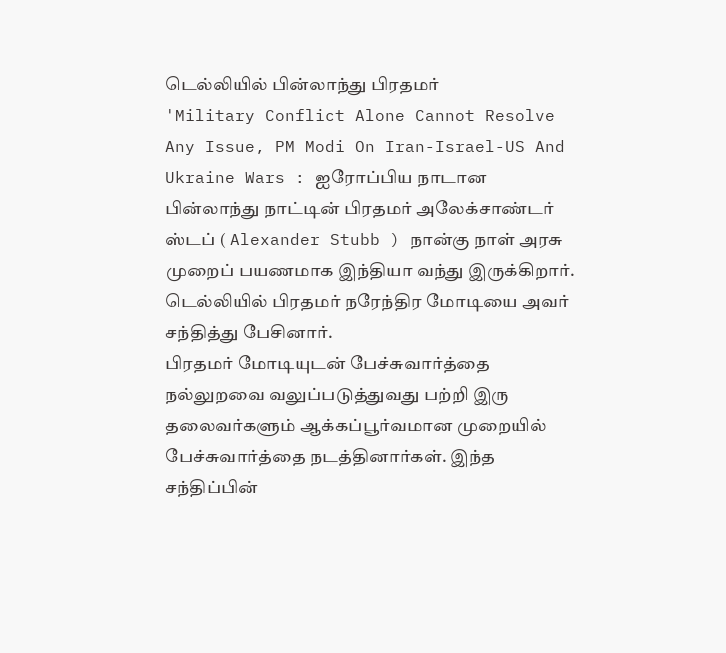டெல்லியில் பின்லாந்து பிரதமர்
'Military Conflict Alone Cannot Resolve Any Issue, PM Modi On Iran-Israel-US And Ukraine Wars : ஐரோப்பிய நாடான பின்லாந்து நாட்டின் பிரதமர் அலேக்சாண்டர் ஸ்டப் ( Alexander Stubb ) நான்கு நாள் அரசு முறைப் பயணமாக இந்தியா வந்து இருக்கிறார். டெல்லியில் பிரதமர் நரேந்திர மோடியை அவர் சந்தித்து பேசினார்.
பிரதமர் மோடியுடன் பேச்சுவார்த்தை
நல்லுறவை வலுப்படுத்துவது பற்றி இரு தலைவர்களும் ஆக்கப்பூர்வமான முறையில் பேச்சுவார்த்தை நடத்தினார்கள். இந்த சந்திப்பின்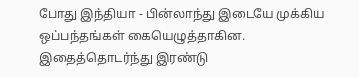போது இந்தியா - பின்லாந்து இடையே முக்கிய ஒப்பந்தங்கள் கையெழுத்தாகின.
இதைத்தொடர்ந்து இரண்டு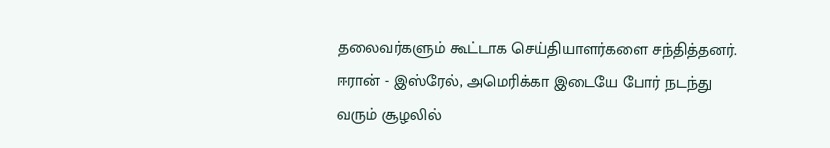தலைவர்களும் கூட்டாக செய்தியாளர்களை சந்தித்தனர். ஈரான் - இஸ்ரேல், அமெரிக்கா இடையே போர் நடந்து வரும் சூழலில்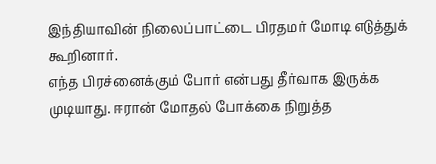இந்தியாவின் நிலைப்பாட்டை பிரதமர் மோடி எடுத்துக் கூறினார்.
எந்த பிரச்னைக்கும் போர் என்பது தீர்வாக இருக்க முடியாது. ஈரான் மோதல் போக்கை நிறுத்த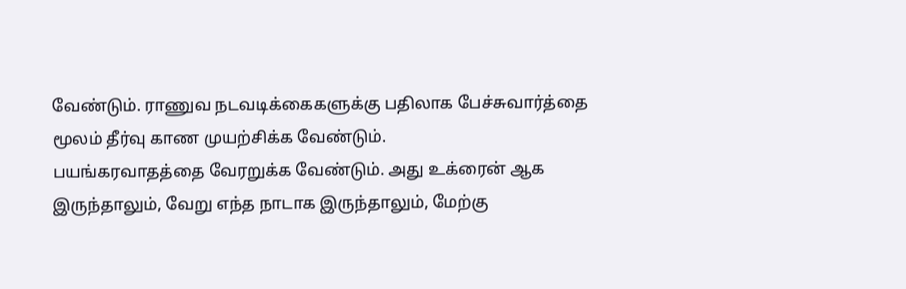வேண்டும். ராணுவ நடவடிக்கைகளுக்கு பதிலாக பேச்சுவார்த்தை மூலம் தீர்வு காண முயற்சிக்க வேண்டும்.
பயங்கரவாதத்தை வேரறுக்க வேண்டும். அது உக்ரைன் ஆக இருந்தாலும், வேறு எந்த நாடாக இருந்தாலும், மேற்கு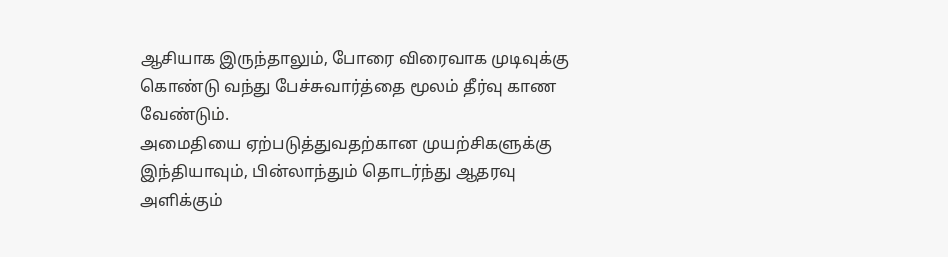ஆசியாக இருந்தாலும், போரை விரைவாக முடிவுக்கு கொண்டு வந்து பேச்சுவார்த்தை மூலம் தீர்வு காண வேண்டும்.
அமைதியை ஏற்படுத்துவதற்கான முயற்சிகளுக்கு இந்தியாவும், பின்லாந்தும் தொடர்ந்து ஆதரவு அளிக்கும்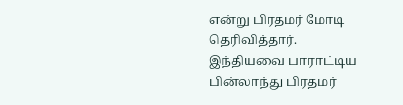என்று பிரதமர் மோடி தெரிவித்தார்.
இந்தியவை பாராட்டிய பின்லாந்து பிரதமர்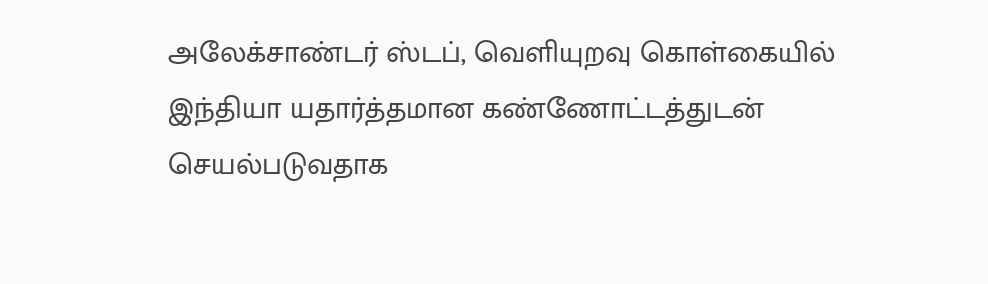அலேக்சாண்டர் ஸ்டப், வெளியுறவு கொள்கையில் இந்தியா யதார்த்தமான கண்ணோட்டத்துடன் செயல்படுவதாக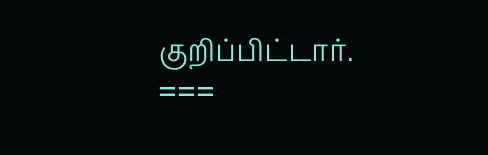குறிப்பிட்டார்.
===